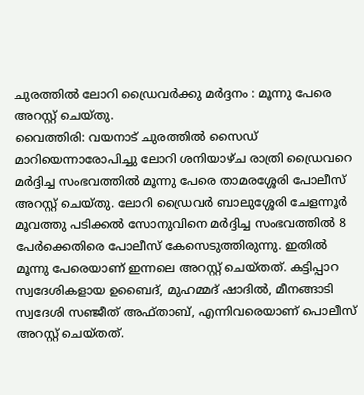ചുരത്തിൽ ലോറി ഡ്രൈവർക്കു മർദ്ദനം : മൂന്നു പേരെ അറസ്റ്റ് ചെയ്തു.
വൈത്തിരി: വയനാട് ചുരത്തിൽ സൈഡ് മാറിയെന്നാരോപിച്ചു ലോറി ശനിയാഴ്ച രാത്രി ഡ്രൈവറെ മർദ്ദിച്ച സംഭവത്തിൽ മൂന്നു പേരെ താമരശ്ശേരി പോലീസ് അറസ്റ്റ് ചെയ്തു. ലോറി ഡ്രൈവർ ബാലുശ്ശേരി ചേളന്നൂർ മൂവത്തു പടിക്കൽ സോനുവിനെ മർദ്ദിച്ച സംഭവത്തിൽ 8 പേർക്കെതിരെ പോലീസ് കേസെടുത്തിരുന്നു. ഇതിൽ മൂന്നു പേരെയാണ് ഇന്നലെ അറസ്റ്റ് ചെയ്തത്. കട്ടിപ്പാറ സ്വദേശികളായ ഉബൈദ്, മുഹമ്മദ് ഷാദിൽ, മീനങ്ങാടി സ്വദേശി സഞ്ജീത് അഫ്താബ്, എന്നിവരെയാണ് പൊലീസ് അറസ്റ്റ് ചെയ്തത്.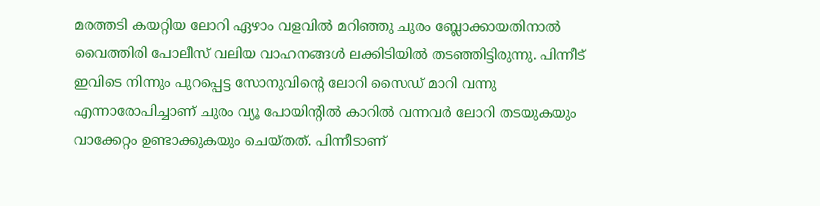മരത്തടി കയറ്റിയ ലോറി ഏഴാം വളവിൽ മറിഞ്ഞു ചുരം ബ്ലോക്കായതിനാൽ വൈത്തിരി പോലീസ് വലിയ വാഹനങ്ങൾ ലക്കിടിയിൽ തടഞ്ഞിട്ടിരുന്നു. പിന്നീട് ഇവിടെ നിന്നും പുറപ്പെട്ട സോനുവിന്റെ ലോറി സൈഡ് മാറി വന്നു എന്നാരോപിച്ചാണ് ചുരം വ്യൂ പോയിന്റിൽ കാറിൽ വന്നവർ ലോറി തടയുകയും വാക്കേറ്റം ഉണ്ടാക്കുകയും ചെയ്തത്. പിന്നീടാണ്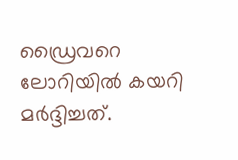ഡ്രൈവറെ ലോറിയിൽ കയറി മർദ്ദിച്ചത്.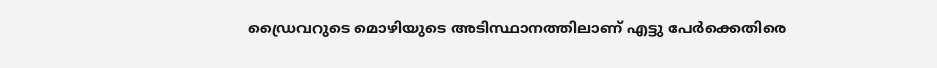ഡ്രൈവറുടെ മൊഴിയുടെ അടിസ്ഥാനത്തിലാണ് എട്ടു പേർക്കെതിരെ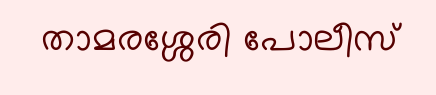താമരശ്ശേരി പോലീസ്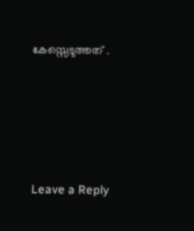കേസ്സെടുത്തത് .





Leave a Reply